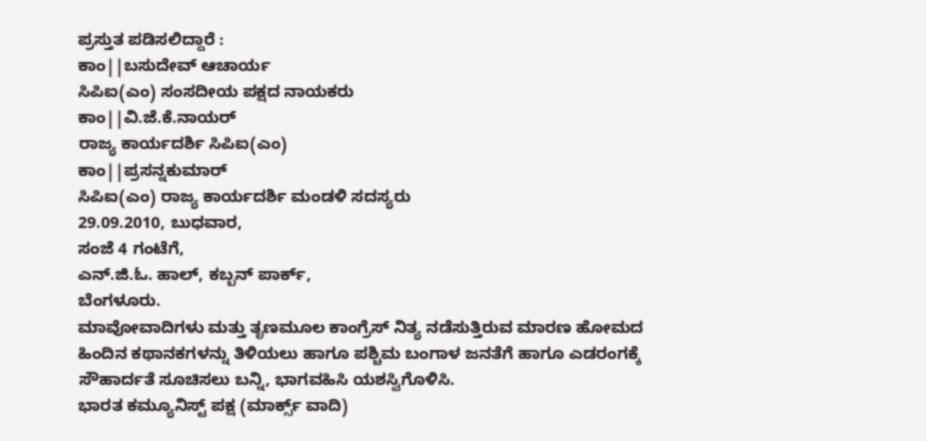ಪ್ರಸ್ತುತ ಪಡಿಸಲಿದ್ದಾರೆ :
ಕಾಂ||ಬಸುದೇವ್ ಆಚಾರ್ಯ
ಸಿಪಿಐ(ಎಂ) ಸಂಸದೀಯ ಪಕ್ಷದ ನಾಯಕರು
ಕಾಂ||ವಿ.ಜೆ.ಕೆ.ನಾಯರ್
ರಾಜ್ಯ ಕಾರ್ಯದರ್ಶಿ ಸಿಪಿಐ(ಎಂ)
ಕಾಂ||ಪ್ರಸನ್ನಕುಮಾರ್
ಸಿಪಿಐ(ಎಂ) ರಾಜ್ಯ ಕಾರ್ಯದರ್ಶಿ ಮಂಡಳಿ ಸದಸ್ಯರು
29.09.2010, ಬುಧವಾರ,
ಸಂಜೆ 4 ಗಂಟೆಗೆ,
ಎನ್.ಜಿ.ಓ. ಹಾಲ್, ಕಬ್ಬನ್ ಪಾರ್ಕ್,
ಬೆಂಗಳೂರು.
ಮಾವೋವಾದಿಗಳು ಮತ್ತು ತೃಣಮೂಲ ಕಾಂಗ್ರೆಸ್ ನಿತ್ಯ ನಡೆಸುತ್ತಿರುವ ಮಾರಣ ಹೋಮದ ಹಿಂದಿನ ಕಥಾನಕಗಳನ್ನು ತಿಳಿಯಲು ಹಾಗೂ ಪಶ್ಚಿಮ ಬಂಗಾಳ ಜನತೆಗೆ ಹಾಗೂ ಎಡರಂಗಕ್ಕೆ ಸೌಹಾರ್ದತೆ ಸೂಚಿಸಲು ಬನ್ನಿ, ಭಾಗವಹಿಸಿ ಯಶಸ್ವಿಗೊಳಿಸಿ.
ಭಾರತ ಕಮ್ಯೂನಿಸ್ಟ್ ಪಕ್ಷ (ಮಾರ್ಕ್ಸ್ ವಾದಿ)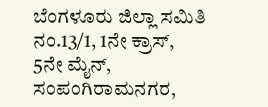ಬೆಂಗಳೂರು ಜಿಲ್ಲಾ ಸಮಿತಿ
ನಂ.13/1, 1ನೇ ಕ್ರಾಸ್, 5ನೇ ಮೈನ್, ಸಂಪಂಗಿರಾಮನಗರ,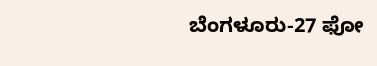ಬೆಂಗಳೂರು-27 ಫೋ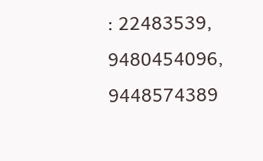: 22483539, 9480454096, 9448574389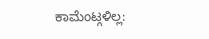ಕಾಮೆಂಟ್ಗಳಿಲ್ಲ: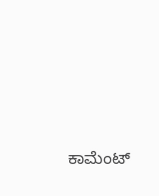ಕಾಮೆಂಟ್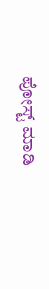ಪೋಸ್ಟ್ ಮಾಡಿ